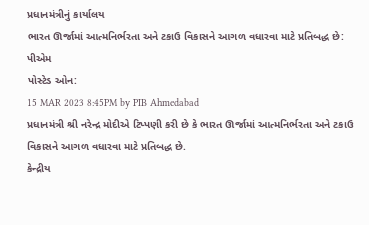પ્રધાનમંત્રીનું કાર્યાલય
ભારત ઊર્જામાં આત્મનિર્ભરતા અને ટકાઉ વિકાસને આગળ વધારવા માટે પ્રતિબદ્ધ છે: પીએમ
પોસ્ટેડ ઓન:
15 MAR 2023 8:45PM by PIB Ahmedabad
પ્રધાનમંત્રી શ્રી નરેન્દ્ર મોદીએ ટિપ્પણી કરી છે કે ભારત ઊર્જામાં આત્મનિર્ભરતા અને ટકાઉ વિકાસને આગળ વધારવા માટે પ્રતિબદ્ધ છે.
કેન્દ્રીય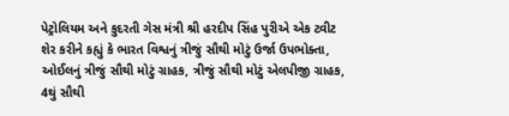પેટ્રોલિયમ અને કુદરતી ગેસ મંત્રી શ્રી હરદીપ સિંહ પુરીએ એક ટ્વીટ શેર કરીને કહ્યું કે ભારત વિશ્વનું ત્રીજું સૌથી મોટું ઉર્જા ઉપભોક્તા, ઓઈલનું ત્રીજું સૌથી મોટું ગ્રાહક, ત્રીજું સૌથી મોટું એલપીજી ગ્રાહક, 4થું સૌથી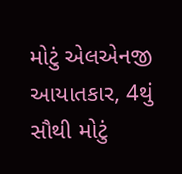મોટું એલએનજી આયાતકાર, 4થું સૌથી મોટું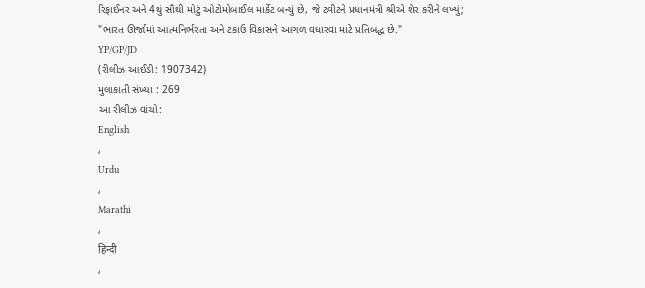રિફાઈનર અને 4થું સૌથી મોટું ઓટોમોબાઈલ માર્કેટ બન્યું છે, જે ટ્વીટને પ્રધાનમંત્રી શ્રીએ શેર કરીને લખ્યું;
"ભારત ઊર્જામાં આત્મનિર્ભરતા અને ટકાઉ વિકાસને આગળ વધારવા માટે પ્રતિબદ્ધ છે."
YP/GP/JD
(રીલીઝ આઈડી: 1907342)
મુલાકાતી સંખ્યા : 269
આ રીલીઝ વાંચો:
English
,
Urdu
,
Marathi
,
हिन्दी
,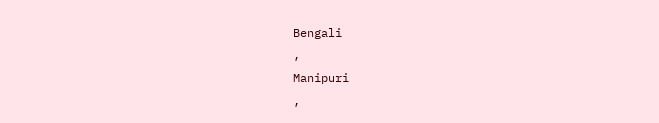Bengali
,
Manipuri
,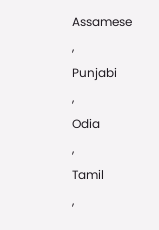Assamese
,
Punjabi
,
Odia
,
Tamil
,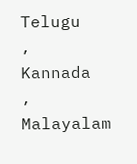Telugu
,
Kannada
,
Malayalam